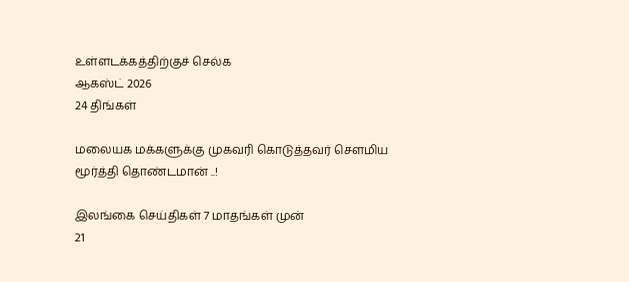உள்ளடக்கத்திற்குச் செல்க
ஆகஸ்ட் 2026
24 திங்கள்

மலையக மக்களுக்கு முகவரி கொடுத்தவர் சௌமிய மூர்த்தி தொண்டமான் ..!

இலங்கை செய்திகள் 7 மாதங்கள் முன்
21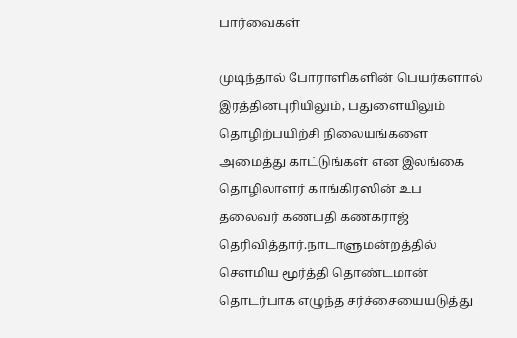பார்வைகள்

முடிந்தால் போராளிகளின் பெயர்களால் இரத்தினபுரியிலும், பதுளையிலும் தொழிற்பயிற்சி நிலையங்களை அமைத்து காட்டுங்கள் என இலங்கை தொழிலாளர் காங்கிரஸின் உப தலைவர் கணபதி கணகராஜ் தெரிவித்தார்.நாடாளுமன்றத்தில் சௌமிய மூர்த்தி தொண்டமான் தொடர்பாக எழுந்த சர்ச்சையையடுத்து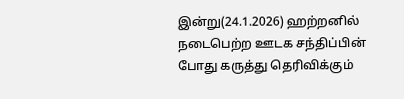இன்று(24.1.2026) ஹற்றனில் நடைபெற்ற ஊடக சந்திப்பின் போது கருத்து தெரிவிக்கும்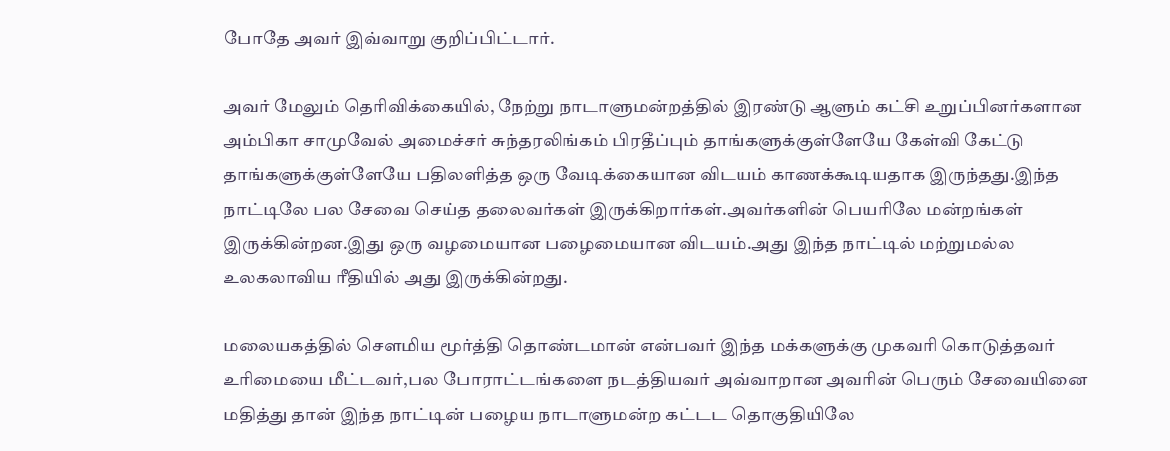போதே அவர் இவ்வாறு குறிப்பிட்டார்.

அவர் மேலும் தெரிவிக்கையில், நேற்று நாடாளுமன்றத்தில் இரண்டு ஆளும் கட்சி உறுப்பினர்களான அம்பிகா சாமுவேல் அமைச்சர் சுந்தரலிங்கம் பிரதீப்பும் தாங்களுக்குள்ளேயே கேள்வி கேட்டு தாங்களுக்குள்ளேயே பதிலளித்த ஒரு வேடிக்கையான விடயம் காணக்கூடியதாக இருந்தது.இந்த நாட்டிலே பல சேவை செய்த தலைவர்கள் இருக்கிறார்கள்.அவர்களின் பெயரிலே மன்றங்கள் இருக்கின்றன.இது ஒரு வழமையான பழைமையான விடயம்.அது இந்த நாட்டில் மற்றுமல்ல உலகலாவிய ரீதியில் அது இருக்கின்றது.

மலையகத்தில் சௌமிய மூர்த்தி தொண்டமான் என்பவர் இந்த மக்களுக்கு முகவரி கொடுத்தவர் உரிமையை மீட்டவர்,பல போராட்டங்களை நடத்தியவர் அவ்வாறான அவரின் பெரும் சேவையினை மதித்து தான் இந்த நாட்டின் பழைய நாடாளுமன்ற கட்டட தொகுதியிலே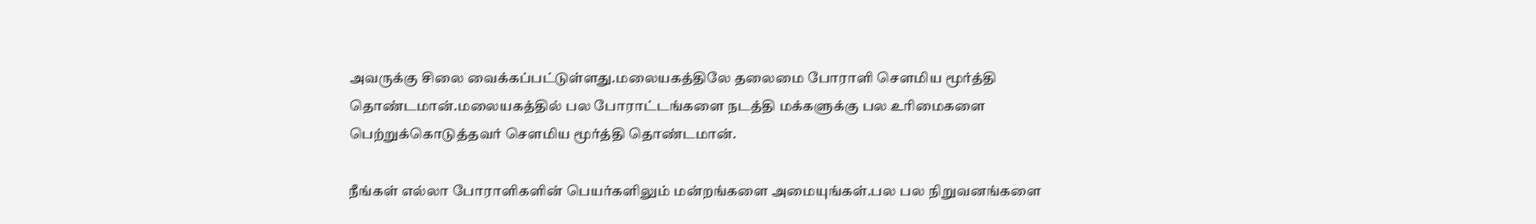அவருக்கு சிலை வைக்கப்பட்டுள்ளது.மலையகத்திலே தலைமை போராளி சௌமிய மூர்த்தி தொண்டமான்.மலையகத்தில் பல போராட்டங்களை நடத்தி மக்களுக்கு பல உரிமைகளை பெற்றுக்கொடுத்தவர் சௌமிய மூர்த்தி தொண்டமான்.

நீங்கள் எல்லா போராளிகளின் பெயர்களிலும் மன்றங்களை அமையுங்கள்.பல பல நிறுவனங்களை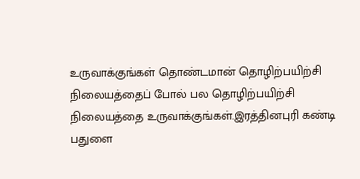உருவாக்குங்கள் தொண்டமான் தொழிற்பயிற்சி நிலையத்தைப் போல் பல தொழிற்பயிற்சி நிலையத்தை உருவாக்குங்கள்.இரத்தினபுரி கண்டி பதுளை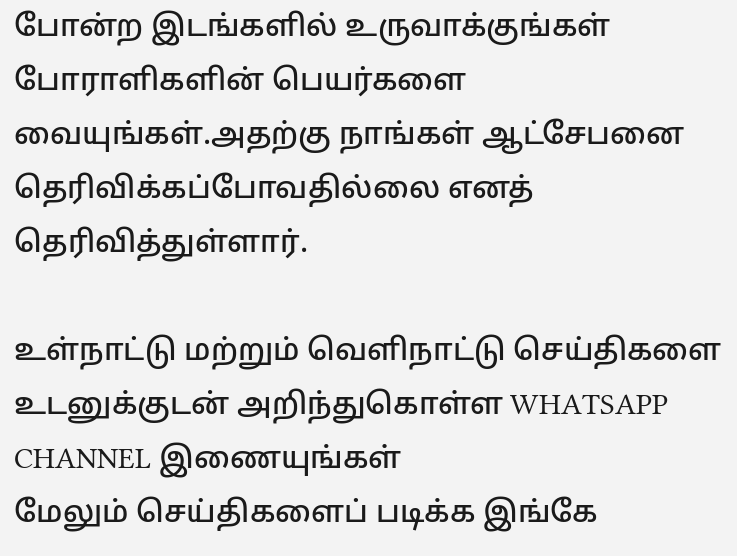போன்ற இடங்களில் உருவாக்குங்கள் போராளிகளின் பெயர்களை வையுங்கள்.அதற்கு நாங்கள் ஆட்சேபனை தெரிவிக்கப்போவதில்லை எனத் தெரிவித்துள்ளார்.

உள்நாட்டு மற்றும் வெளிநாட்டு செய்திகளை உடனுக்குடன் அறிந்துகொள்ள WHATSAPP CHANNEL இணையுங்கள்
மேலும் செய்திகளைப் படிக்க இங்கே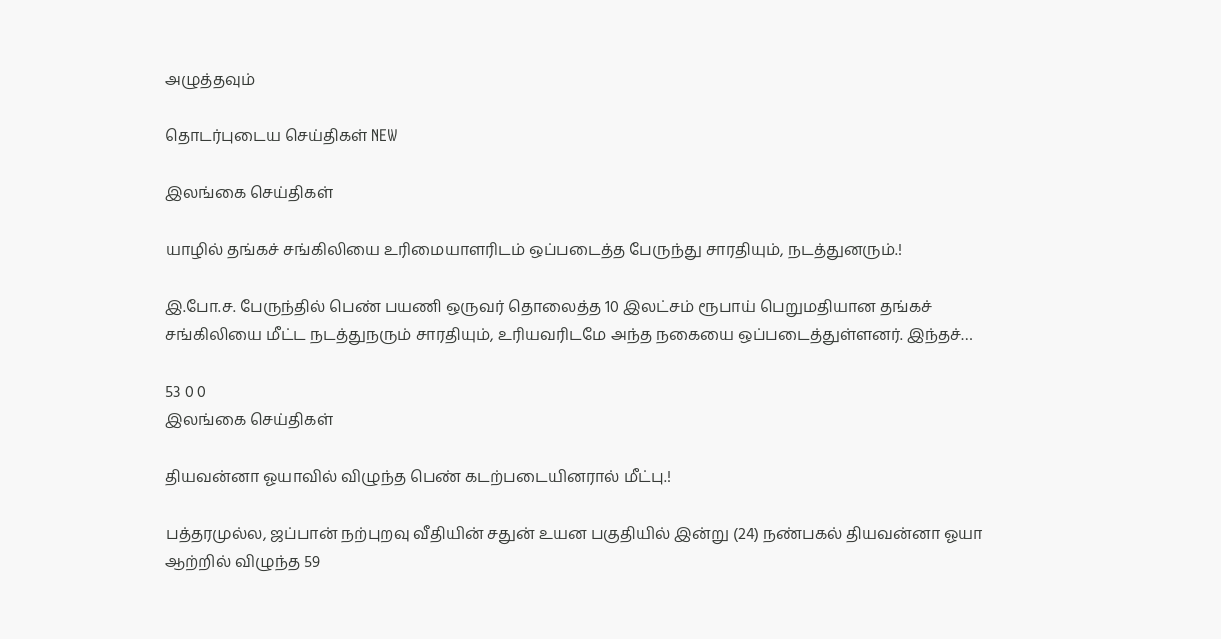அழுத்தவும்

தொடர்புடைய செய்திகள் NEW

இலங்கை செய்திகள்

யாழில் தங்கச் சங்கிலியை உரிமையாளரிடம் ஒப்படைத்த பேருந்து சாரதியும், நடத்துனரும்.!

இ.போ.ச. பேருந்தில் பெண் பயணி ஒருவர் தொலைத்த 10 இலட்சம் ரூபாய் பெறுமதியான தங்கச் சங்கிலியை மீட்ட நடத்துநரும் சாரதியும், உரியவரிடமே அந்த நகையை ஒப்படைத்துள்ளனர். இந்தச்…

53 0 0
இலங்கை செய்திகள்

தியவன்னா ஓயாவில் விழுந்த பெண் கடற்படையினரால் மீட்பு.!

பத்தரமுல்ல, ஜப்பான் நற்புறவு வீதியின் சதுன் உயன பகுதியில் இன்று (24) நண்பகல் தியவன்னா ஓயா ஆற்றில் விழுந்த 59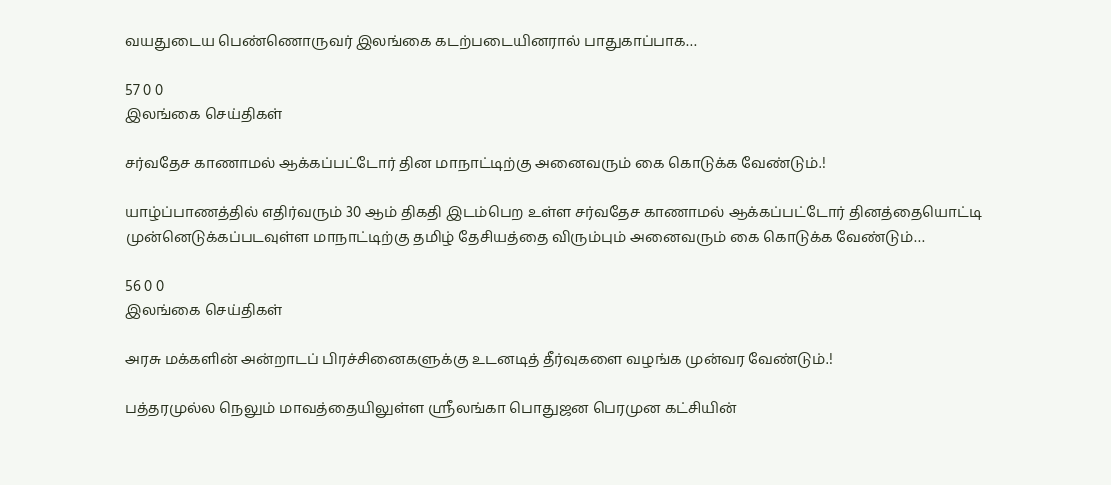வயதுடைய பெண்ணொருவர் இலங்கை கடற்படையினரால் பாதுகாப்பாக…

57 0 0
இலங்கை செய்திகள்

சர்வதேச காணாமல் ஆக்கப்பட்டோர் தின மாநாட்டிற்கு அனைவரும் கை கொடுக்க வேண்டும்.!

யாழ்ப்பாணத்தில் எதிர்வரும் 30 ஆம் திகதி இடம்பெற உள்ள சர்வதேச காணாமல் ஆக்கப்பட்டோர் தினத்தையொட்டி முன்னெடுக்கப்படவுள்ள மாநாட்டிற்கு தமிழ் தேசியத்தை விரும்பும் அனைவரும் கை கொடுக்க வேண்டும்…

56 0 0
இலங்கை செய்திகள்

அரசு மக்களின் அன்றாடப் பிரச்சினைகளுக்கு உடனடித் தீர்வுகளை வழங்க முன்வர வேண்டும்.!

பத்தரமுல்ல நெலும் மாவத்தையிலுள்ள ஸ்ரீலங்கா பொதுஜன பெரமுன கட்சியின்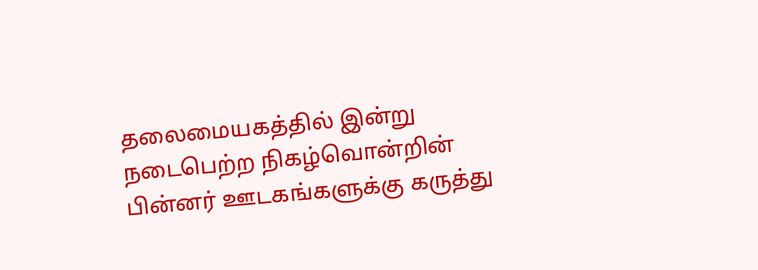தலைமையகத்தில் இன்று நடைபெற்ற நிகழ்வொன்றின் பின்னர் ஊடகங்களுக்கு கருத்து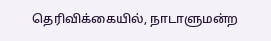தெரிவிக்கையில், நாடாளுமன்ற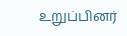உறுப்பினர்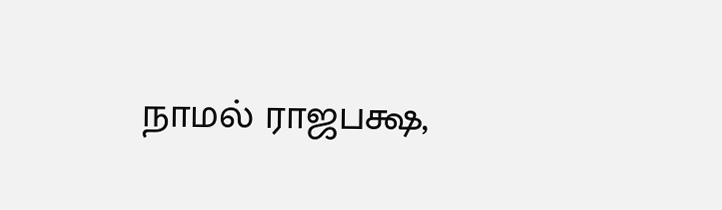நாமல் ராஜபக்ஷ,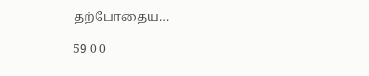தற்போதைய…

59 0 0